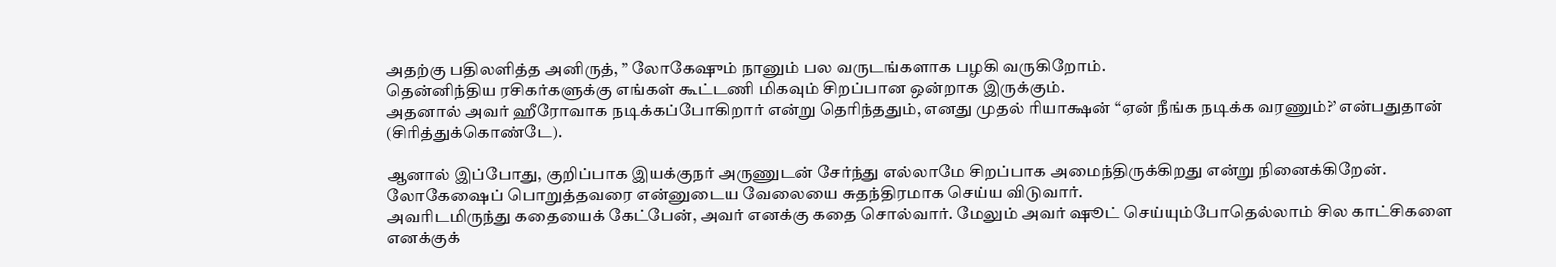அதற்கு பதிலளித்த அனிருத், ” லோகேஷும் நானும் பல வருடங்களாக பழகி வருகிறோம்.
தென்னிந்திய ரசிகர்களுக்கு எங்கள் கூட்டணி மிகவும் சிறப்பான ஒன்றாக இருக்கும்.
அதனால் அவர் ஹீரோவாக நடிக்கப்போகிறார் என்று தெரிந்ததும், எனது முதல் ரியாக்ஷன் “ஏன் நீங்க நடிக்க வரணும்?’ என்பதுதான் (சிரித்துக்கொண்டே).

ஆனால் இப்போது, குறிப்பாக இயக்குநர் அருணுடன் சேர்ந்து எல்லாமே சிறப்பாக அமைந்திருக்கிறது என்று நினைக்கிறேன்.
லோகேஷைப் பொறுத்தவரை என்னுடைய வேலையை சுதந்திரமாக செய்ய விடுவார்.
அவரிடமிருந்து கதையைக் கேட்பேன், அவர் எனக்கு கதை சொல்வார். மேலும் அவர் ஷூட் செய்யும்போதெல்லாம் சில காட்சிகளை எனக்குக்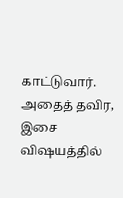காட்டுவார்.
அதைத் தவிர, இசை விஷயத்தில்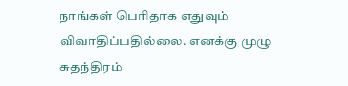நாங்கள் பெரிதாக எதுவும் விவாதிப்பதில்லை. எனக்கு முழு சுதந்திரம்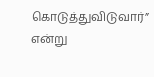கொடுத்துவிடுவார்” என்று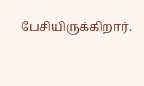பேசியிருக்கிறார்.